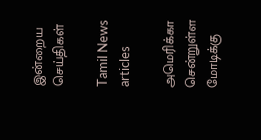இன்றைய செய்திகள்

Tamil News articles

அமெரிக்கா சென்றுள்ள மோடிக்கு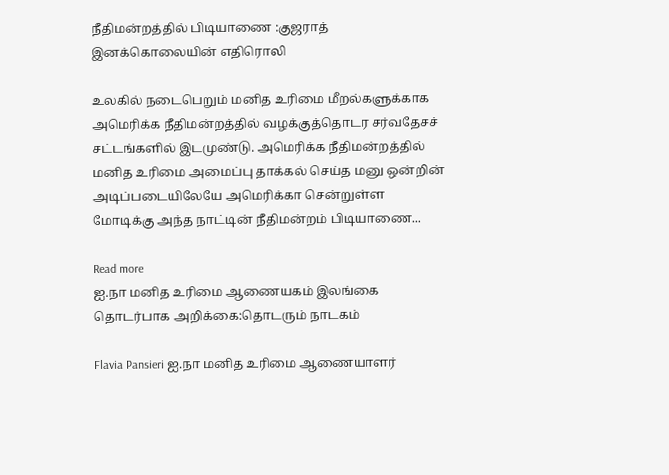நீதிமன்றத்தில் பிடியாணை :குஜராத் இனக்கொலையின் எதிரொலி

உலகில் நடைபெறும் மனித உரிமை மீறல்களுக்காக அமெரிக்க நீதிமன்றத்தில் வழக்குத்தொடர சர்வதேசச் சட்டங்களில் இடமுண்டு. அமெரிக்க நீதிமன்றத்தில் மனித உரிமை அமைப்பு தாக்கல் செய்த மனு ஒன்றின் அடிப்படையிலேயே அமெரிக்கா சென்றுள்ள மோடிக்கு அந்த நாட்டின் நீதிமன்றம் பிடியாணை...

Read more
ஐ.நா மனித உரிமை ஆணையகம் இலங்கை தொடர்பாக அறிக்கை:தொடரும் நாடகம்

Flavia Pansieri ஐ.நா மனித உரிமை ஆணையாளர்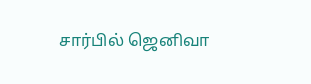சார்பில் ஜெனிவா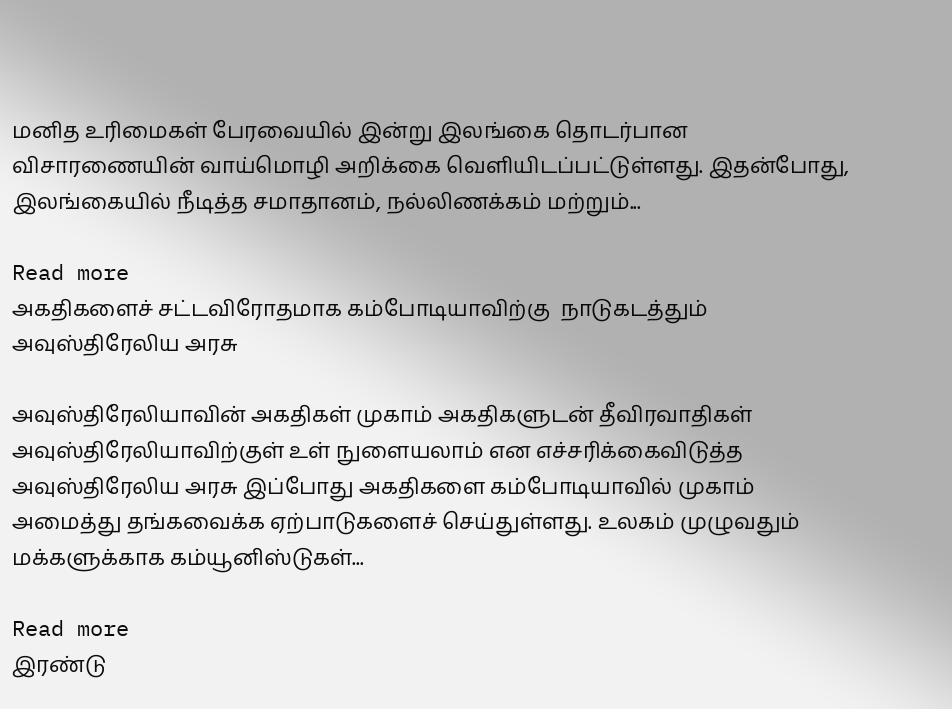மனித உரிமைகள் பேரவையில் இன்று இலங்கை தொடர்பான விசாரணையின் வாய்மொழி அறிக்கை வெளியிடப்பட்டுள்ளது. இதன்போது, இலங்கையில் நீடித்த சமாதானம், நல்லிணக்கம் மற்றும்...

Read more
அகதிகளைச் சட்டவிரோதமாக கம்போடியாவிற்கு  நாடுகடத்தும் அவுஸ்திரேலிய அரசு

அவுஸ்திரேலியாவின் அகதிகள் முகாம் அகதிகளுடன் தீவிரவாதிகள் அவுஸ்திரேலியாவிற்குள் உள் நுளையலாம் என எச்சரிக்கைவிடுத்த அவுஸ்திரேலிய அரசு இப்போது அகதிகளை கம்போடியாவில் முகாம் அமைத்து தங்கவைக்க ஏற்பாடுகளைச் செய்துள்ளது. உலகம் முழுவதும் மக்களுக்காக கம்யூனிஸ்டுகள்...

Read more
இரண்டு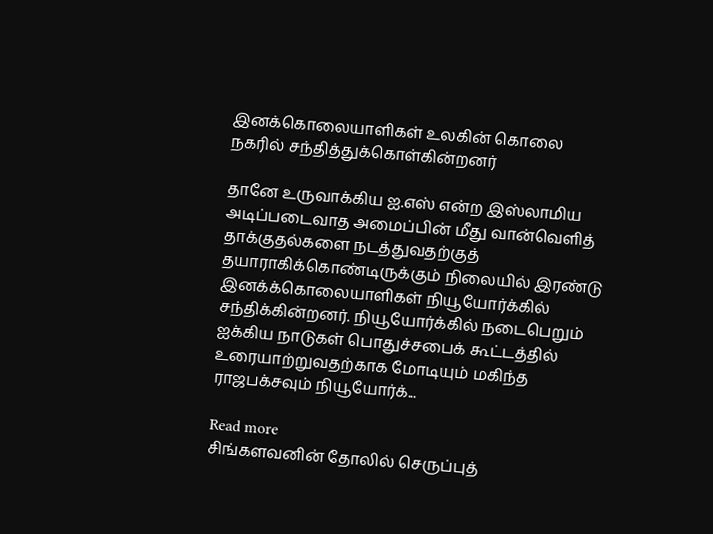இனக்கொலையாளிகள் உலகின் கொலை நகரில் சந்தித்துக்கொள்கின்றனர்

தானே உருவாக்கிய ஐ.எஸ் என்ற இஸ்லாமிய அடிப்படைவாத அமைப்பின் மீது வான்வெளித் தாக்குதல்களை நடத்துவதற்குத் தயாராகிக்கொண்டிருக்கும் நிலையில் இரண்டு இனக்க்கொலையாளிகள் நியூயோர்க்கில் சந்திக்கின்றனர். நியூயோர்க்கில் நடைபெறும் ஐக்கிய நாடுகள் பொதுச்சபைக் கூட்டத்தில் உரையாற்றுவதற்காக மோடியும் மகிந்த ராஜபக்சவும் நியூயோர்க்...

Read more
சிங்களவனின் தோலில் செருப்புத்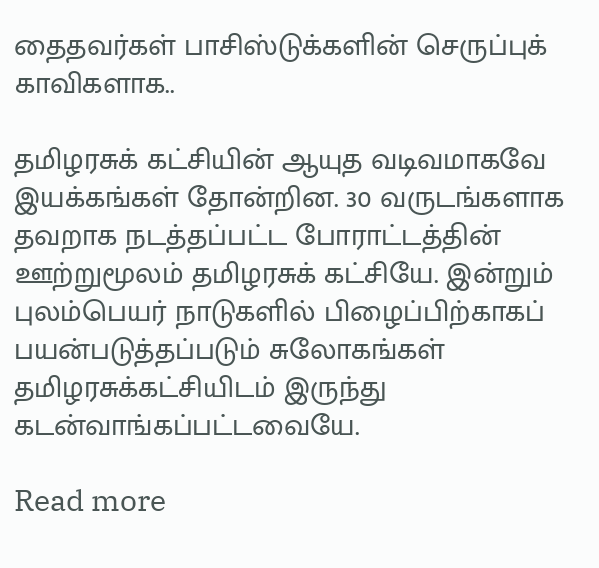தைதவர்கள் பாசிஸ்டுக்களின் செருப்புக் காவிகளாக..

தமிழரசுக் கட்சியின் ஆயுத வடிவமாகவே இயக்கங்கள் தோன்றின. 30 வருடங்களாக தவறாக நடத்தப்பட்ட போராட்டத்தின் ஊற்றுமூலம் தமிழரசுக் கட்சியே. இன்றும் புலம்பெயர் நாடுகளில் பிழைப்பிற்காகப் பயன்படுத்தப்படும் சுலோகங்கள் தமிழரசுக்கட்சியிடம் இருந்து கடன்வாங்கப்பட்டவையே.

Read more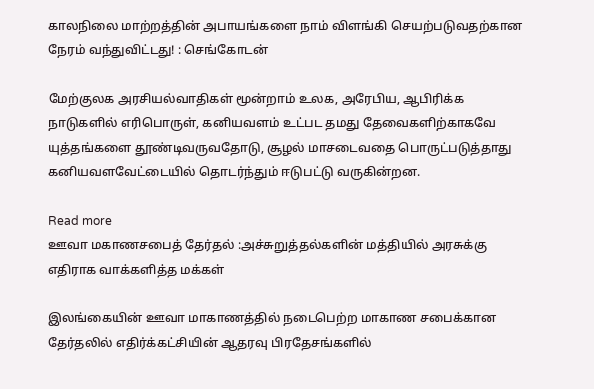காலநிலை மாற்றத்தின் அபாயங்களை நாம் விளங்கி செயற்படுவதற்கான நேரம் வந்துவிட்டது! : செங்கோடன்

மேற்குலக அரசியல்வாதிகள் மூன்றாம் உலக, அரேபிய, ஆபிரிக்க நாடுகளில் எரிபொருள், கனியவளம் உட்பட தமது தேவைகளிற்காகவே யுத்தங்களை தூண்டிவருவதோடு, சூழல் மாசடைவதை பொருட்படுத்தாது கனியவளவேட்டையில் தொடர்ந்தும் ஈடுபட்டு வருகின்றன.

Read more
ஊவா மகாணசபைத் தேர்தல் :அச்சுறுத்தல்களின் மத்தியில் அரசுக்கு எதிராக வாக்களித்த மக்கள்

இலங்கையின் ஊவா மாகாணத்தில் நடைபெற்ற மாகாண சபைக்கான தேர்தலில் எதிர்க்கட்சியின் ஆதரவு பிரதேசங்களில்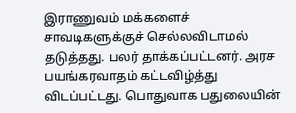இராணுவம் மக்களைச் சாவடிகளுக்குச் செல்லவிடாமல் தடுத்தது. பலர் தாக்கப்பட்டனர். அரச பயங்கரவாதம் கட்டவிழ்த்து விடப்பட்டது. பொதுவாக பதுலையின்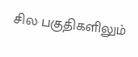சில பகுதிகளிலும்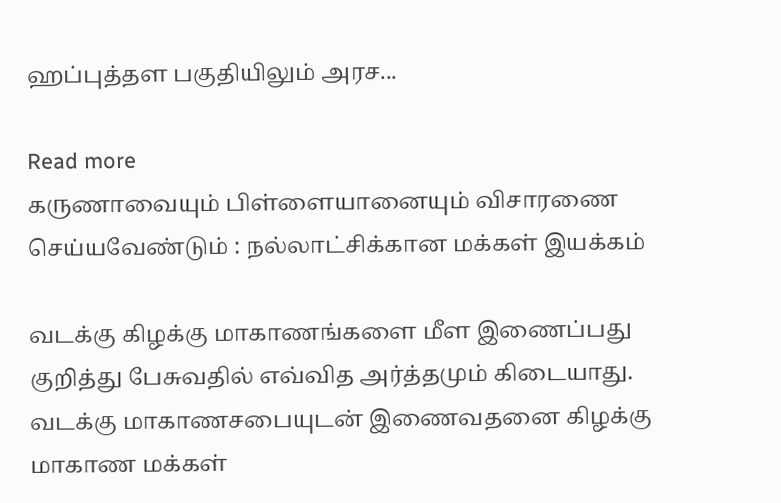ஹப்புத்தள பகுதியிலும் அரச...

Read more
கருணாவையும் பிள்ளையானையும் விசாரணை செய்யவேண்டும் : நல்லாட்சிக்கான மக்கள் இயக்கம்

வடக்கு கிழக்கு மாகாணங்களை மீள இணைப்பது குறித்து பேசுவதில் எவ்வித அர்த்தமும் கிடையாது. வடக்கு மாகாணசபையுடன் இணைவதனை கிழக்கு மாகாண மக்கள்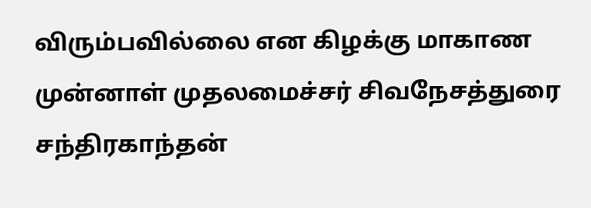விரும்பவில்லை என கிழக்கு மாகாண முன்னாள் முதலமைச்சர் சிவநேசத்துரை சந்திரகாந்தன்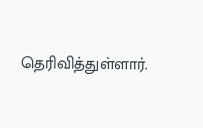தெரிவித்துள்ளார்.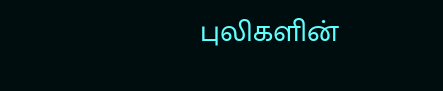புலிகளின்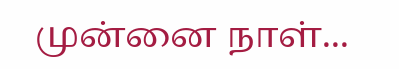முன்னை நாள்...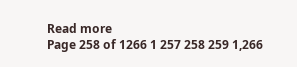Read more
Page 258 of 1266 1 257 258 259 1,266